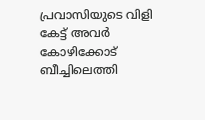പ്രവാസിയുടെ വിളി കേട്ട് അവര്‍ കോഴിക്കോട് ബീച്ചിലെത്തി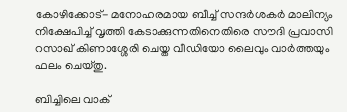കോഴിക്കോട്- മനോഹരമായ ബീച്ച് സന്ദര്‍ശകര്‍ മാലിന്യം നിക്ഷേപിച്ച് വൃത്തി കേടാക്കുന്നതിനെതിരെ സൗദി പ്രവാസി റസാഖ് കിണാശ്ശേരി ചെയ്ത വീഡിയോ ലൈവും വാര്‍ത്തയും ഫലം ചെയ്തു.

ബിച്ചിലെ വാക്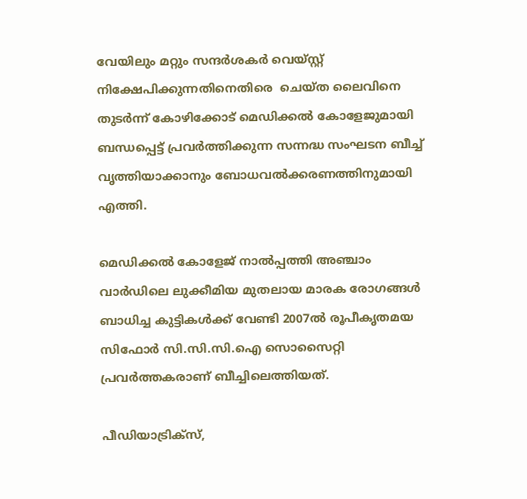വേയിലും മറ്റും സന്ദര്‍ശകര്‍ വെയ്സ്റ്റ് നിക്ഷേപിക്കുന്നതിനെതിരെ  ചെയ്ത ലൈവിനെ തുടര്‍ന്ന് കോഴിക്കോട് മെഡിക്കല്‍ കോളേജുമായി ബന്ധപ്പെട്ട് പ്രവര്‍ത്തിക്കുന്ന സന്നദ്ധ സംഘടന ബീച്ച് വൃത്തിയാക്കാനും ബോധവല്‍ക്കരണത്തിനുമായി എത്തി.

മെഡിക്കല്‍ കോളേജ് നാല്‍പ്പത്തി അഞ്ചാം വാര്‍ഡിലെ ലുക്കീമിയ മുതലായ മാരക രോഗങ്ങള്‍ ബാധിച്ച കുട്ടികള്‍ക്ക് വേണ്ടി 2007ല്‍ രൂപീകൃതമയ സിഫോര്‍ സി.സി.സി.ഐ സൊസൈറ്റി പ്രവര്‍ത്തകരാണ് ബീച്ചിലെത്തിയത്.

പീഡിയാട്രിക്‌സ്,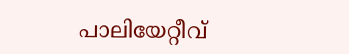പാലിയേറ്റീവ്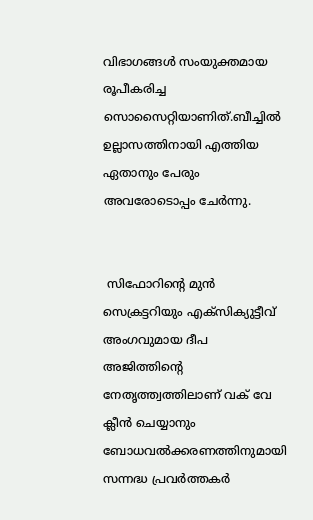വിഭാഗങ്ങള്‍ സംയുക്തമായ രൂപീകരിച്ച സൊസൈറ്റിയാണിത്.ബീച്ചില്‍ ഉല്ലാസത്തിനായി എത്തിയ ഏതാനും പേരും അവരോടൊപ്പം ചേര്‍ന്നു.


 സിഫോറിന്റെ മുന്‍ സെക്രട്ടറിയും എക്‌സിക്യുട്ടീവ് അംഗവുമായ ദീപ അജിത്തിന്റെ നേതൃത്ത്വത്തിലാണ് വക് വേ ക്ലീന്‍ ചെയ്യാനും ബോധവല്‍ക്കരണത്തിനുമായി സന്നദ്ധ പ്രവര്‍ത്തകര്‍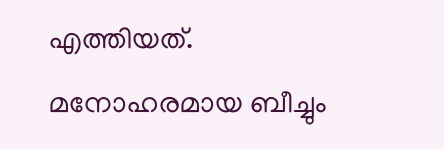എത്തിയത്.
മനോഹരമായ ബീച്ചും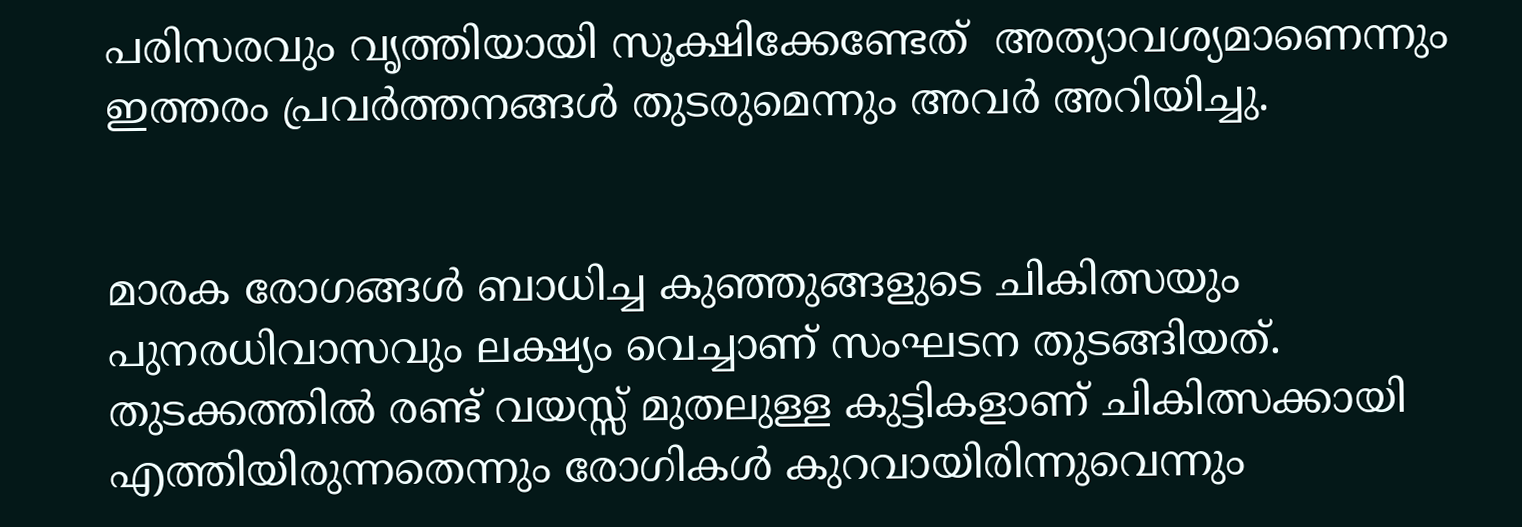പരിസരവും വൃത്തിയായി സൂക്ഷിക്കേണ്ടേത്  അത്യാവശ്യമാണെന്നും ഇത്തരം പ്രവര്‍ത്തനങ്ങള്‍ തുടരുമെന്നും അവര്‍ അറിയിച്ചു.


മാരക രോഗങ്ങള്‍ ബാധിച്ച കുഞ്ഞുങ്ങളുടെ ചികിത്സയും  പുനരധിവാസവും ലക്ഷ്യം വെച്ചാണ് സംഘടന തുടങ്ങിയത്.  തുടക്കത്തില്‍ രണ്ട് വയസ്സ് മുതലുള്ള കുട്ടികളാണ് ചികിത്സക്കായി എത്തിയിരുന്നതെന്നും രോഗികള്‍ കുറവായിരിന്നുവെന്നും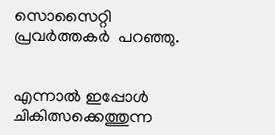സൊസൈറ്റി പ്രവര്‍ത്തകര്‍  പറഞ്ഞു.


എന്നാല്‍ ഇപ്പോള്‍ ചികിത്സക്കെത്തുന്ന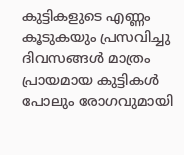കുട്ടികളുടെ എണ്ണം കൂടുകയും പ്രസവിച്ചു ദിവസങ്ങള്‍ മാത്രം പ്രായമായ കുട്ടികള്‍ പോലും രോഗവുമായി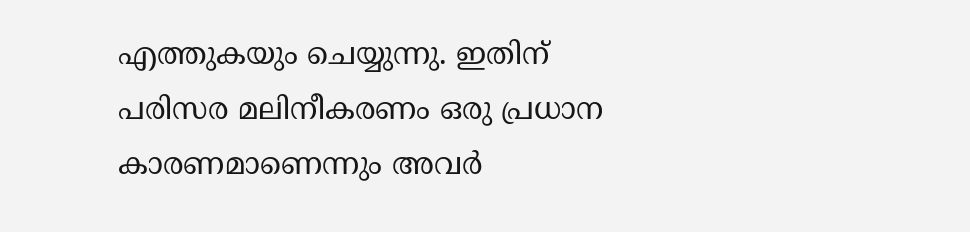എത്തുകയും ചെയ്യുന്നു. ഇതിന് പരിസര മലിനീകരണം ഒരു പ്രധാന കാരണമാണെന്നും അവര്‍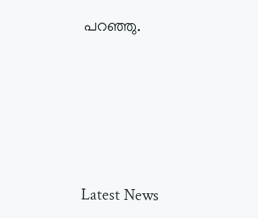പറഞ്ഞു.







Latest News